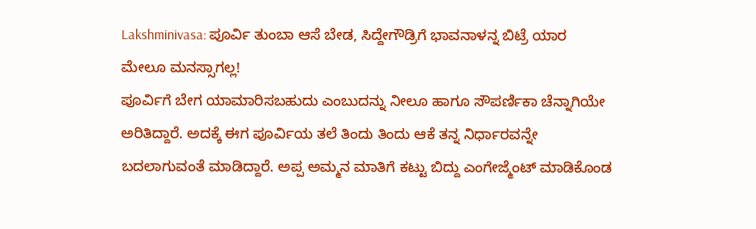Lakshminivasa: ಪೂರ್ವಿ ತುಂಬಾ ಆಸೆ ಬೇಡ, ಸಿದ್ದೇಗೌಡ್ರಿಗೆ ಭಾವನಾಳನ್ನ ಬಿಟ್ರೆ ಯಾರ ಮೇಲೂ ಮನಸ್ಸಾಗಲ್ಲ!
ಪೂರ್ವಿಗೆ ಬೇಗ ಯಾಮಾರಿಸಬಹುದು ಎಂಬುದನ್ನು ನೀಲೂ ಹಾಗೂ ಸೌಪರ್ಣಿಕಾ ಚೆನ್ನಾಗಿಯೇ ಅರಿತಿದ್ದಾರೆ. ಅದಕ್ಕೆ ಈಗ ಪೂರ್ವಿಯ ತಲೆ ತಿಂದು ತಿಂದು ಆಕೆ ತನ್ನ ನಿರ್ಧಾರವನ್ನೇ ಬದಲಾಗುವಂತೆ ಮಾಡಿದ್ದಾರೆ. ಅಪ್ಪ ಅಮ್ಮನ ಮಾತಿಗೆ ಕಟ್ಟು ಬಿದ್ದು ಎಂಗೇಜ್ಮೆಂಟ್ ಮಾಡಿಕೊಂಡ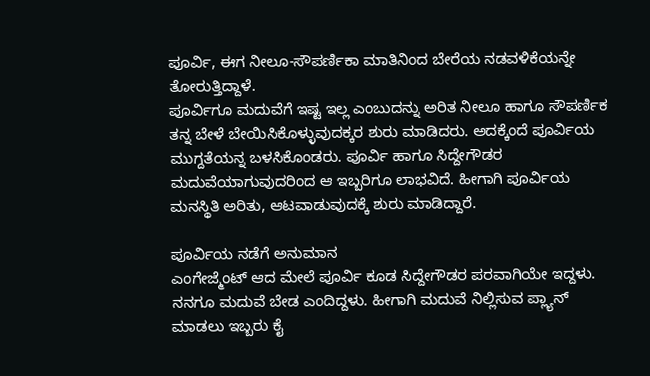ಪೂರ್ವಿ, ಈಗ ನೀಲೂ-ಸೌಪರ್ಣಿಕಾ ಮಾತಿನಿಂದ ಬೇರೆಯ ನಡವಳಿಕೆಯನ್ನೇ ತೋರುತ್ತಿದ್ದಾಳೆ.
ಪೂರ್ವಿಗೂ ಮದುವೆಗೆ ಇಷ್ಟ ಇಲ್ಲ ಎಂಬುದನ್ನು ಅರಿತ ನೀಲೂ ಹಾಗೂ ಸೌಪರ್ಣಿಕ ತನ್ನ ಬೇಳೆ ಬೇಯಿಸಿಕೊಳ್ಳುವುದಕ್ಕರ ಶುರು ಮಾಡಿದರು. ಅದಕ್ಕೆಂದೆ ಪೂರ್ವಿಯ ಮುಗ್ದತೆಯನ್ನ ಬಳಸಿಕೊಂಡರು. ಪೂರ್ವಿ ಹಾಗೂ ಸಿದ್ದೇಗೌಡರ ಮದುವೆಯಾಗುವುದರಿಂದ ಆ ಇಬ್ಬರಿಗೂ ಲಾಭವಿದೆ. ಹೀಗಾಗಿ ಪೂರ್ವಿಯ ಮನಸ್ಥಿತಿ ಅರಿತು, ಆಟವಾಡುವುದಕ್ಕೆ ಶುರು ಮಾಡಿದ್ದಾರೆ.

ಪೂರ್ವಿಯ ನಡೆಗೆ ಅನುಮಾನ
ಎಂಗೇಜ್ಮೆಂಟ್ ಆದ ಮೇಲೆ ಪೂರ್ವಿ ಕೂಡ ಸಿದ್ದೇಗೌಡರ ಪರವಾಗಿಯೇ ಇದ್ದಳು. ನನಗೂ ಮದುವೆ ಬೇಡ ಎಂದಿದ್ದಳು. ಹೀಗಾಗಿ ಮದುವೆ ನಿಲ್ಲಿಸುವ ಪ್ಲ್ಯಾನ್ ಮಾಡಲು ಇಬ್ಬರು ಕೈ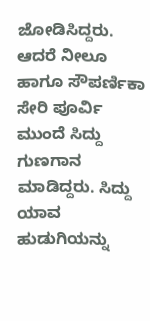ಜೋಡಿಸಿದ್ದರು. ಆದರೆ ನೀಲೂ ಹಾಗೂ ಸೌಪರ್ಣಿಕಾ ಸೇರಿ ಪೂರ್ವಿ ಮುಂದೆ ಸಿದ್ದು ಗುಣಗಾನ ಮಾಡಿದ್ದರು. ಸಿದ್ದು ಯಾವ ಹುಡುಗಿಯನ್ನು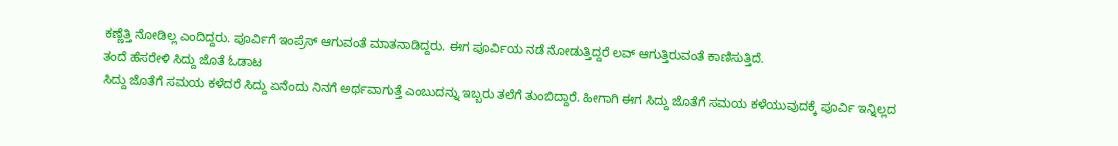ಕಣ್ಣೆತ್ತಿ ನೋಡಿಲ್ಲ ಎಂದಿದ್ದರು. ಪೂರ್ವಿಗೆ ಇಂಪ್ರೆಸ್ ಆಗುವಂತೆ ಮಾತನಾಡಿದ್ದರು. ಈಗ ಪೂರ್ವಿಯ ನಡೆ ನೋಡುತ್ತಿದ್ದರೆ ಲವ್ ಆಗುತ್ತಿರುವಂತೆ ಕಾಣಿಸುತ್ತಿದೆ.
ತಂದೆ ಹೆಸರೇಳಿ ಸಿದ್ದು ಜೊತೆ ಓಡಾಟ
ಸಿದ್ದು ಜೊತೆಗೆ ಸಮಯ ಕಳೆದರೆ ಸಿದ್ದು ಏನೆಂದು ನಿನಗೆ ಅರ್ಥವಾಗುತ್ತೆ ಎಂಬುದನ್ನು ಇಬ್ಬರು ತಲೆಗೆ ತುಂಬಿದ್ದಾರೆ. ಹೀಗಾಗಿ ಈಗ ಸಿದ್ದು ಜೊತೆಗೆ ಸಮಯ ಕಳೆಯುವುದಕ್ಕೆ ಪೂರ್ವಿ ಇನ್ನಿಲ್ಲದ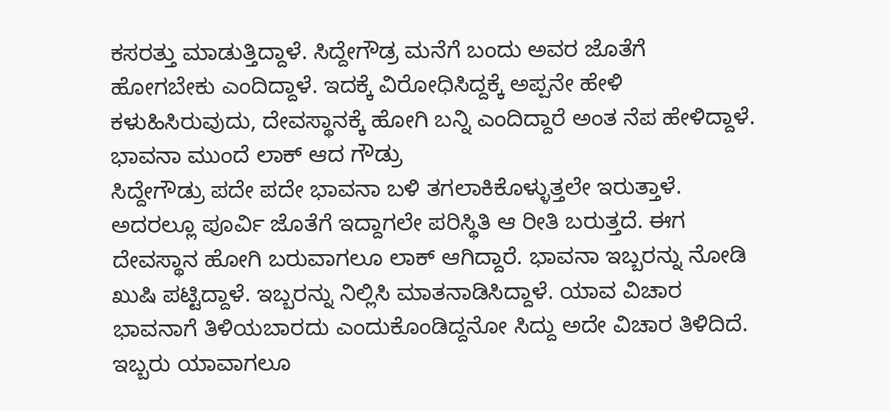ಕಸರತ್ತು ಮಾಡುತ್ತಿದ್ದಾಳೆ. ಸಿದ್ದೇಗೌಡ್ರ ಮನೆಗೆ ಬಂದು ಅವರ ಜೊತೆಗೆ ಹೋಗಬೇಕು ಎಂದಿದ್ದಾಳೆ. ಇದಕ್ಕೆ ವಿರೋಧಿಸಿದ್ದಕ್ಕೆ ಅಪ್ಪನೇ ಹೇಳಿ ಕಳುಹಿಸಿರುವುದು, ದೇವಸ್ಥಾನಕ್ಕೆ ಹೋಗಿ ಬನ್ನಿ ಎಂದಿದ್ದಾರೆ ಅಂತ ನೆಪ ಹೇಳಿದ್ದಾಳೆ.
ಭಾವನಾ ಮುಂದೆ ಲಾಕ್ ಆದ ಗೌಡ್ರು
ಸಿದ್ದೇಗೌಡ್ರು ಪದೇ ಪದೇ ಭಾವನಾ ಬಳಿ ತಗಲಾಕಿಕೊಳ್ಳುತ್ತಲೇ ಇರುತ್ತಾಳೆ. ಅದರಲ್ಲೂ ಪೂರ್ವಿ ಜೊತೆಗೆ ಇದ್ದಾಗಲೇ ಪರಿಸ್ಥಿತಿ ಆ ರೀತಿ ಬರುತ್ತದೆ. ಈಗ ದೇವಸ್ಥಾನ ಹೋಗಿ ಬರುವಾಗಲೂ ಲಾಕ್ ಆಗಿದ್ದಾರೆ. ಭಾವನಾ ಇಬ್ಬರನ್ನು ನೋಡಿ ಖುಷಿ ಪಟ್ಟಿದ್ದಾಳೆ. ಇಬ್ಬರನ್ನು ನಿಲ್ಲಿಸಿ ಮಾತನಾಡಿಸಿದ್ದಾಳೆ. ಯಾವ ವಿಚಾರ ಭಾವನಾಗೆ ತಿಳಿಯಬಾರದು ಎಂದುಕೊಂಡಿದ್ದನೋ ಸಿದ್ದು ಅದೇ ವಿಚಾರ ತಿಳಿದಿದೆ. ಇಬ್ಬರು ಯಾವಾಗಲೂ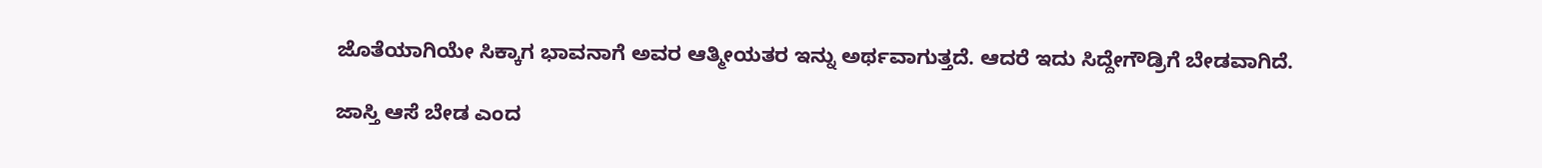ಜೊತೆಯಾಗಿಯೇ ಸಿಕ್ಕಾಗ ಭಾವನಾಗೆ ಅವರ ಆತ್ಮೀಯತರ ಇನ್ನು ಅರ್ಥವಾಗುತ್ತದೆ. ಆದರೆ ಇದು ಸಿದ್ದೇಗೌಡ್ರಿಗೆ ಬೇಡವಾಗಿದೆ.

ಜಾಸ್ತಿ ಆಸೆ ಬೇಡ ಎಂದ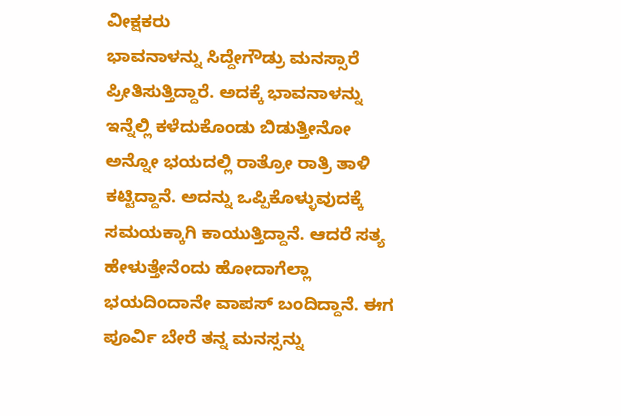ವೀಕ್ಷಕರು
ಭಾವನಾಳನ್ನು ಸಿದ್ದೇಗೌಡ್ರು ಮನಸ್ಸಾರೆ ಪ್ರೀತಿಸುತ್ತಿದ್ದಾರೆ. ಅದಕ್ಕೆ ಭಾವನಾಳನ್ನು ಇನ್ನೆಲ್ಲಿ ಕಳೆದುಕೊಂಡು ಬಿಡುತ್ತೀನೋ ಅನ್ನೋ ಭಯದಲ್ಲಿ ರಾತ್ರೋ ರಾತ್ರಿ ತಾಳಿ ಕಟ್ಟಿದ್ದಾನೆ. ಅದನ್ನು ಒಪ್ಪಿಕೊಳ್ಳುವುದಕ್ಕೆ ಸಮಯಕ್ಕಾಗಿ ಕಾಯುತ್ತಿದ್ದಾನೆ. ಆದರೆ ಸತ್ಯ ಹೇಳುತ್ತೇನೆಂದು ಹೋದಾಗೆಲ್ಲಾ ಭಯದಿಂದಾನೇ ವಾಪಸ್ ಬಂದಿದ್ದಾನೆ. ಈಗ ಪೂರ್ವಿ ಬೇರೆ ತನ್ನ ಮನಸ್ಸನ್ನು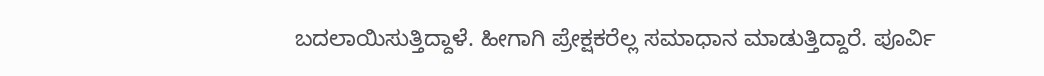ಬದಲಾಯಿಸುತ್ತಿದ್ದಾಳೆ. ಹೀಗಾಗಿ ಪ್ರೇಕ್ಷಕರೆಲ್ಲ ಸಮಾಧಾನ ಮಾಡುತ್ತಿದ್ದಾರೆ. ಪೂರ್ವಿ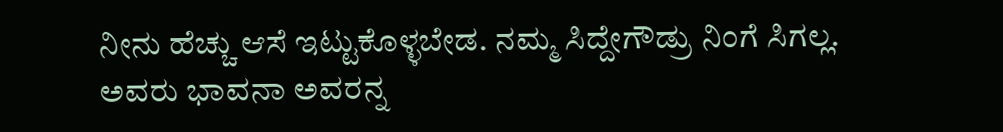ನೀನು ಹೆಚ್ಚು ಆಸೆ ಇಟ್ಟುಕೊಳ್ಳಬೇಡ. ನಮ್ಮ ಸಿದ್ದೇಗೌಡ್ರು ನಿಂಗೆ ಸಿಗಲ್ಲ. ಅವರು ಭಾವನಾ ಅವರನ್ನ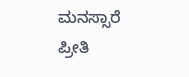ಮನಸ್ಸಾರೆ ಪ್ರೀತಿ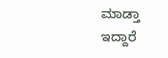ಮಾಡ್ತಾ ಇದ್ದಾರೆ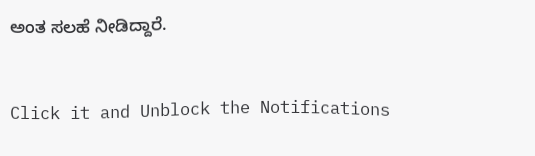ಅಂತ ಸಲಹೆ ನೀಡಿದ್ದಾರೆ.


Click it and Unblock the Notifications